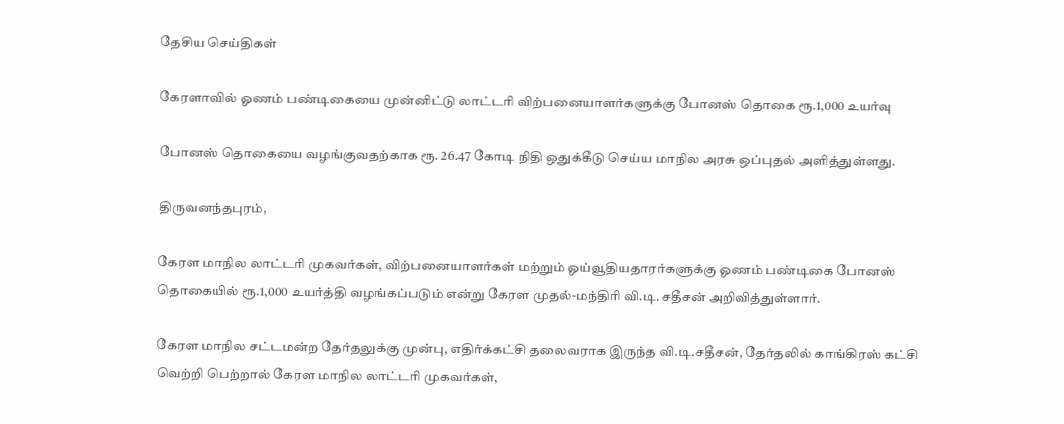தேசிய செய்திகள்

கேரளாவில் ஓணம் பண்டிகையை முன்னிட்டு லாட்டரி விற்பனையாளர்களுக்கு போனஸ் தொகை ரூ.1,000 உயர்வு

போனஸ் தொகையை வழங்குவதற்காக ரூ. 26.47 கோடி நிதி ஒதுக்கீடு செய்ய மாநில அரசு ஒப்புதல் அளித்துள்ளது.

திருவனந்தபுரம்,

கேரள மாநில லாட்டரி முகவர்கள், விற்பனையாளர்கள் மற்றும் ஓய்வூதியதாரர்களுக்கு ஓணம் பண்டிகை போனஸ் தொகையில் ரூ.1,000 உயர்த்தி வழங்கப்படும் என்று கேரள முதல்-மந்திரி வி.டி. சதீசன் அறிவித்துள்ளார்.

கேரள மாநில சட்டமன்ற தேர்தலுக்கு முன்பு, எதிர்க்கட்சி தலைவராக இருந்த வி.டி.சதீசன், தேர்தலில் காங்கிரஸ் கட்சி வெற்றி பெற்றால் கேரள மாநில லாட்டரி முகவர்கள்,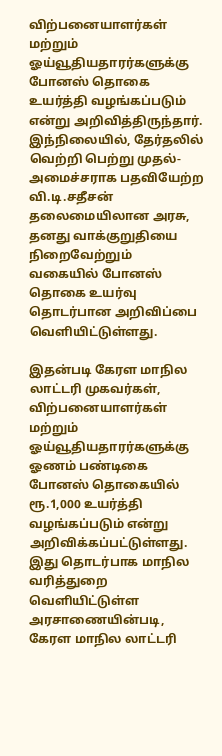விற்பனையாளர்கள் மற்றும் ஓய்வூதியதாரர்களுக்கு போனஸ் தொகை உயர்த்தி வழங்கப்படும் என்று அறிவித்திருந்தார். இந்நிலையில், தேர்தலில் வெற்றி பெற்று முதல்-அமைச்சராக பதவியேற்ற வி.டி.சதீசன் தலைமையிலான அரசு, தனது வாக்குறுதியை நிறைவேற்றும் வகையில் போனஸ் தொகை உயர்வு தொடர்பான அறிவிப்பை வெளியிட்டுள்ளது.

இதன்படி கேரள மாநில லாட்டரி முகவர்கள், விற்பனையாளர்கள் மற்றும் ஓய்வூதியதாரர்களுக்கு ஓணம் பண்டிகை போனஸ் தொகையில் ரூ.1,000 உயர்த்தி வழங்கப்படும் என்று அறிவிக்கப்பட்டுள்ளது. இது தொடர்பாக மாநில வரித்துறை வெளியிட்டுள்ள அரசாணையின்படி, கேரள மாநில லாட்டரி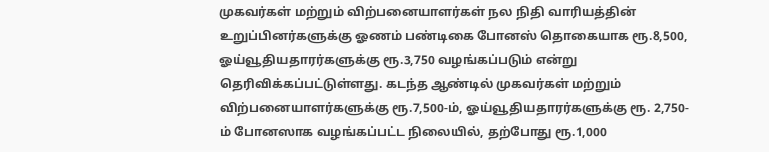முகவர்கள் மற்றும் விற்பனையாளர்கள் நல நிதி வாரியத்தின் உறுப்பினர்களுக்கு ஓணம் பண்டிகை போனஸ் தொகையாக ரூ.8,500, ஓய்வூதியதாரர்களுக்கு ரூ.3,750 வழங்கப்படும் என்று தெரிவிக்கப்பட்டுள்ளது. கடந்த ஆண்டில் முகவர்கள் மற்றும் விற்பனையாளர்களுக்கு ரூ.7,500-ம், ஓய்வூதியதாரர்களுக்கு ரூ. 2,750-ம் போனஸாக வழங்கப்பட்ட நிலையில், தற்போது ரூ.1,000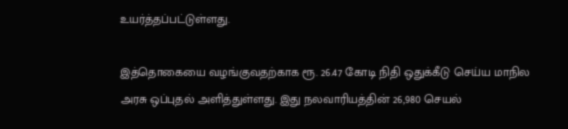உயர்த்தப்பட்டுள்ளது.

இத்தொகையை வழங்குவதற்காக ரூ. 26.47 கோடி நிதி ஒதுக்கீடு செய்ய மாநில அரசு ஒப்புதல் அளித்துள்ளது. இது நலவாரியத்தின் 26,980 செயல்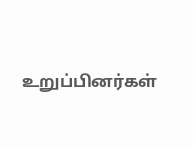உறுப்பினர்கள்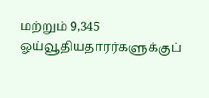மற்றும் 9,345 ஓய்வூதியதாரர்களுக்குப்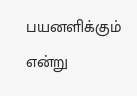பயனளிக்கும் என்று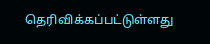தெரிவிக்கப்பட்டுள்ளது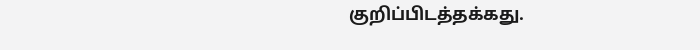குறிப்பிடத்தக்கது.